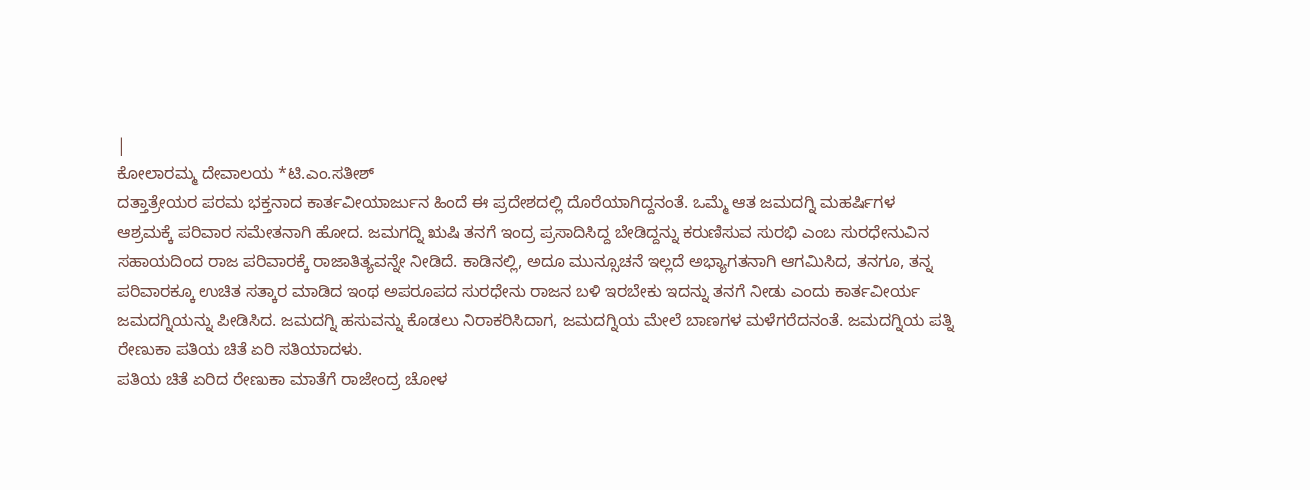|
ಕೋಲಾರಮ್ಮ ದೇವಾಲಯ *ಟಿ.ಎಂ.ಸತೀಶ್
ದತ್ತಾತ್ರೇಯರ ಪರಮ ಭಕ್ತನಾದ ಕಾರ್ತವೀಯಾರ್ಜುನ ಹಿಂದೆ ಈ ಪ್ರದೇಶದಲ್ಲಿ ದೊರೆಯಾಗಿದ್ದನಂತೆ. ಒಮ್ಮೆ ಆತ ಜಮದಗ್ನಿ ಮಹರ್ಷಿಗಳ ಆಶ್ರಮಕ್ಕೆ ಪರಿವಾರ ಸಮೇತನಾಗಿ ಹೋದ. ಜಮಗದ್ನಿ ಋಷಿ ತನಗೆ ಇಂದ್ರ ಪ್ರಸಾದಿಸಿದ್ದ ಬೇಡಿದ್ದನ್ನು ಕರುಣಿಸುವ ಸುರಭಿ ಎಂಬ ಸುರಧೇನುವಿನ ಸಹಾಯದಿಂದ ರಾಜ ಪರಿವಾರಕ್ಕೆ ರಾಜಾತಿತ್ಯವನ್ನೇ ನೀಡಿದೆ. ಕಾಡಿನಲ್ಲಿ, ಅದೂ ಮುನ್ಸೂಚನೆ ಇಲ್ಲದೆ ಅಭ್ಯಾಗತನಾಗಿ ಆಗಮಿಸಿದ, ತನಗೂ, ತನ್ನ ಪರಿವಾರಕ್ಕೂ ಉಚಿತ ಸತ್ಕಾರ ಮಾಡಿದ ಇಂಥ ಅಪರೂಪದ ಸುರಧೇನು ರಾಜನ ಬಳಿ ಇರಬೇಕು ಇದನ್ನು ತನಗೆ ನೀಡು ಎಂದು ಕಾರ್ತವೀರ್ಯ ಜಮದಗ್ನಿಯನ್ನು ಪೀಡಿಸಿದ. ಜಮದಗ್ನಿ ಹಸುವನ್ನು ಕೊಡಲು ನಿರಾಕರಿಸಿದಾಗ, ಜಮದಗ್ನಿಯ ಮೇಲೆ ಬಾಣಗಳ ಮಳೆಗರೆದನಂತೆ. ಜಮದಗ್ನಿಯ ಪತ್ನಿ ರೇಣುಕಾ ಪತಿಯ ಚಿತೆ ಏರಿ ಸತಿಯಾದಳು.
ಪತಿಯ ಚಿತೆ ಏರಿದ ರೇಣುಕಾ ಮಾತೆಗೆ ರಾಜೇಂದ್ರ ಚೋಳ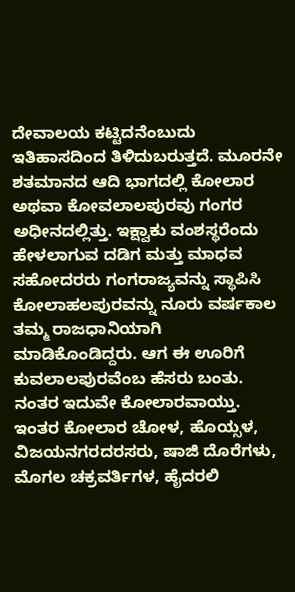ದೇವಾಲಯ ಕಟ್ಟಿದನೆಂಬುದು ಇತಿಹಾಸದಿಂದ ತಿಳಿದುಬರುತ್ತದೆ. ಮೂರನೇ ಶತಮಾನದ ಆದಿ ಭಾಗದಲ್ಲಿ ಕೋಲಾರ ಅಥವಾ ಕೋವಲಾಲಪುರವು ಗಂಗರ ಅಧೀನದಲ್ಲಿತ್ತು. ಇಕ್ಷ್ವಾಕು ವಂಶಸ್ಥರೆಂದು ಹೇಳಲಾಗುವ ದಡಿಗ ಮತ್ತು ಮಾಧವ ಸಹೋದರರು ಗಂಗರಾಜ್ಯವನ್ನು ಸ್ಥಾಪಿಸಿ ಕೋಲಾಹಲಪುರವನ್ನು ನೂರು ವರ್ಷಕಾಲ ತಮ್ಮ ರಾಜಧಾನಿಯಾಗಿ ಮಾಡಿಕೊಂಡಿದ್ದರು. ಆಗ ಈ ಊರಿಗೆ ಕುವಲಾಲಪುರವೆಂಬ ಹೆಸರು ಬಂತು. ನಂತರ ಇದುವೇ ಕೋಲಾರವಾಯ್ತು. ಇಂತರ ಕೋಲಾರ ಚೋಳ, ಹೊಯ್ಸಳ, ವಿಜಯನಗರದರಸರು, ಷಾಜಿ ದೊರೆಗಳು, ಮೊಗಲ ಚಕ್ರವರ್ತಿಗಳ, ಹೈದರಲಿ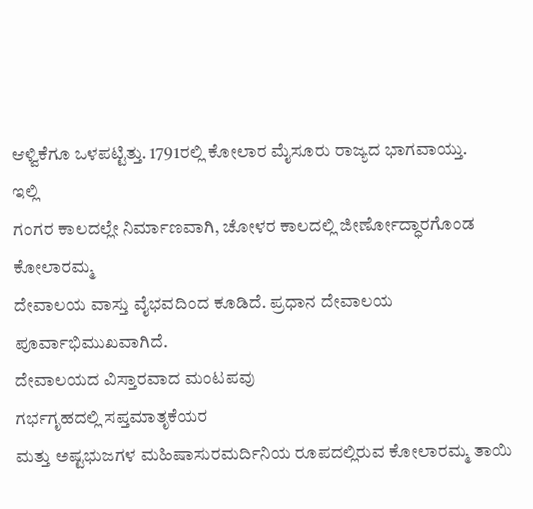ಆಳ್ವಿಕೆಗೂ ಒಳಪಟ್ಟಿತ್ತು. 1791ರಲ್ಲಿ ಕೋಲಾರ ಮೈಸೂರು ರಾಜ್ಯದ ಭಾಗವಾಯ್ತು.
ಇಲ್ಲಿ
ಗಂಗರ ಕಾಲದಲ್ಲೇ ನಿರ್ಮಾಣವಾಗಿ, ಚೋಳರ ಕಾಲದಲ್ಲಿ ಜೀರ್ಣೋದ್ಧಾರಗೊಂಡ ಕೋಲಾರಮ್ಮ
ದೇವಾಲಯ ವಾಸ್ತು ವೈಭವದಿಂದ ಕೂಡಿದೆ. ಪ್ರಧಾನ ದೇವಾಲಯ ಪೂರ್ವಾಭಿಮುಖವಾಗಿದೆ.
ದೇವಾಲಯದ ವಿಸ್ತಾರವಾದ ಮಂಟಪವು
ಗರ್ಭಗೃಹದಲ್ಲಿ ಸಪ್ತಮಾತೃಕೆಯರ
ಮತ್ತು ಅಷ್ಟಭುಜಗಳ ಮಹಿಷಾಸುರಮರ್ದಿನಿಯ ರೂಪದಲ್ಲಿರುವ ಕೋಲಾರಮ್ಮ ತಾಯಿ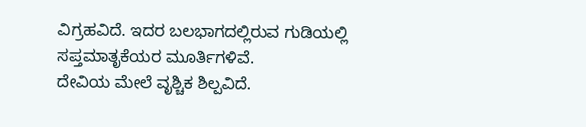ವಿಗ್ರಹವಿದೆ. ಇದರ ಬಲಭಾಗದಲ್ಲಿರುವ ಗುಡಿಯಲ್ಲಿ ಸಪ್ತಮಾತೃಕೆಯರ ಮೂರ್ತಿಗಳಿವೆ.
ದೇವಿಯ ಮೇಲೆ ವೃಶ್ಚಿಕ ಶಿಲ್ಪವಿದೆ.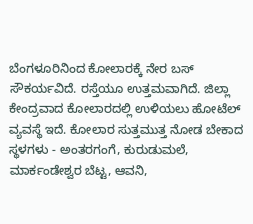ಬೆಂಗಳೂರಿನಿಂದ ಕೋಲಾರಕ್ಕೆ ನೇರ ಬಸ್ ಸೌಕರ್ಯವಿದೆ. ರಸ್ತೆಯೂ ಉತ್ತಮವಾಗಿದೆ. ಜಿಲ್ಲಾ ಕೇಂದ್ರವಾದ ಕೋಲಾರದಲ್ಲಿ ಉಳಿಯಲು ಹೋಟೆಲ್ ವ್ಯವಸ್ಥೆ ಇದೆ. ಕೋಲಾರ ಸುತ್ತಮುತ್ತ ನೋಡ ಬೇಕಾದ ಸ್ಥಳಗಳು - ಅಂತರಗಂಗೆ, ಕುರುಡುಮಲೆ, ಮಾರ್ಕಂಡೇಶ್ವರ ಬೆಟ್ಟ, ಆವನಿ,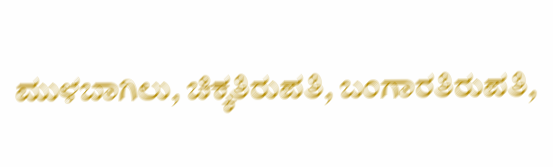ಮುಳಬಾಗಿಲು, ಚಿಕ್ಕತಿರುಪತಿ, ಬಂಗಾರತಿರುಪತಿ,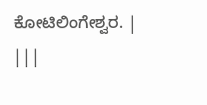ಕೋಟಿಲಿಂಗೇಶ್ವರ. | |||